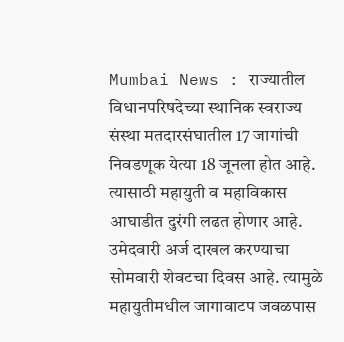Mumbai News : राज्यातील विधानपरिषदेच्या स्थानिक स्वराज्य संस्था मतदारसंघातील 17 जागांची निवडणूक येत्या 18 जूनला होत आहे. त्यासाठी महायुती व महाविकास आघाडीत दुरंगी लढत होणार आहे. उमेदवारी अर्ज दाखल करण्याचा सोमवारी शेवटचा दिवस आहे. त्यामुळे महायुतीमधील जागावाटप जवळपास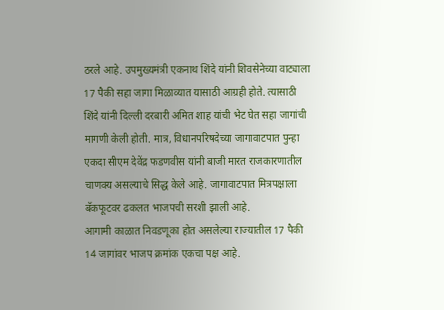ठरले आहे. उपमुख्यमंत्री एकनाथ शिंदे यांनी शिवसेनेच्या वाट्याला 17 पैकी सहा जागा मिळाव्यात यासाठी आग्रही होते. त्यासाठी शिंदे यांनी दिल्ली दरबारी अमित शाह यांची भेट घेत सहा जागांची मागणी केली होती. मात्र, विधानपरिषदेच्या जागावाटपात पुन्हा एकदा सीएम देवेंद्र फडणवीस यांनी बाजी मारत राजकारणातील चाणक्य असल्याचे सिद्ध केले आहे. जागावाटपात मित्रपक्षाला बॅकफूटवर ढकलत भाजपची सरशी झाली आहे.
आगामी काळात निवडणूका होत असलेल्या राज्यातील 17 पैकी 14 जागांवर भाजप क्रमांक एकचा पक्ष आहे.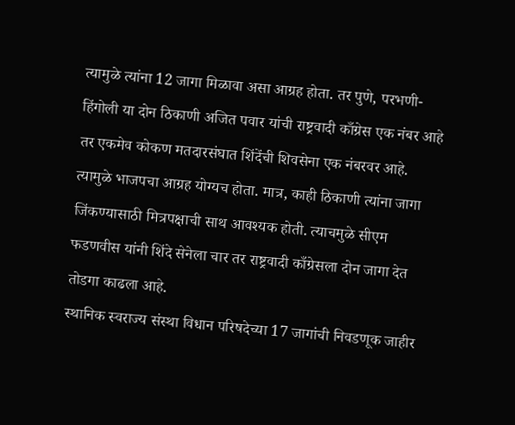त्यामुळे त्यांना 12 जागा मिळावा असा आग्रह होता. तर पुणे, परभणी-हिंगोली या दोन ठिकाणी अजित पवार यांची राष्ट्रवादी काँग्रेस एक नंबर आहे तर एकमेव कोकण मतदारसंघात शिंदेंची शिवसेना एक नंबरवर आहे. त्यामुळे भाजपचा आग्रह योग्यच होता. मात्र, काही ठिकाणी त्यांना जागा जिंकण्यासाठी मित्रपक्षाची साथ आवश्यक होती. त्याचमुळे सीएम फडणवीस यांनी शिंदे सेनेला चार तर राष्ट्रवादी काँग्रेसला दोन जागा देत तोडगा काढला आहे.
स्थानिक स्वराज्य संस्था विधान परिषदेच्या 17 जागांची निवडणूक जाहीर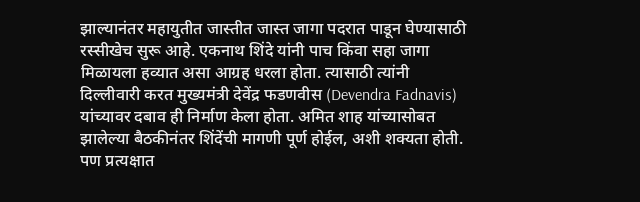झाल्यानंतर महायुतीत जास्तीत जास्त जागा पदरात पाडून घेण्यासाठी रस्सीखेच सुरू आहे. एकनाथ शिंदे यांनी पाच किंवा सहा जागा मिळायला हव्यात असा आग्रह धरला होता. त्यासाठी त्यांनी दिल्लीवारी करत मुख्यमंत्री देवेंद्र फडणवीस (Devendra Fadnavis) यांच्यावर दबाव ही निर्माण केला होता. अमित शाह यांच्यासोबत झालेल्या बैठकीनंतर शिंदेंची मागणी पूर्ण होईल, अशी शक्यता होती. पण प्रत्यक्षात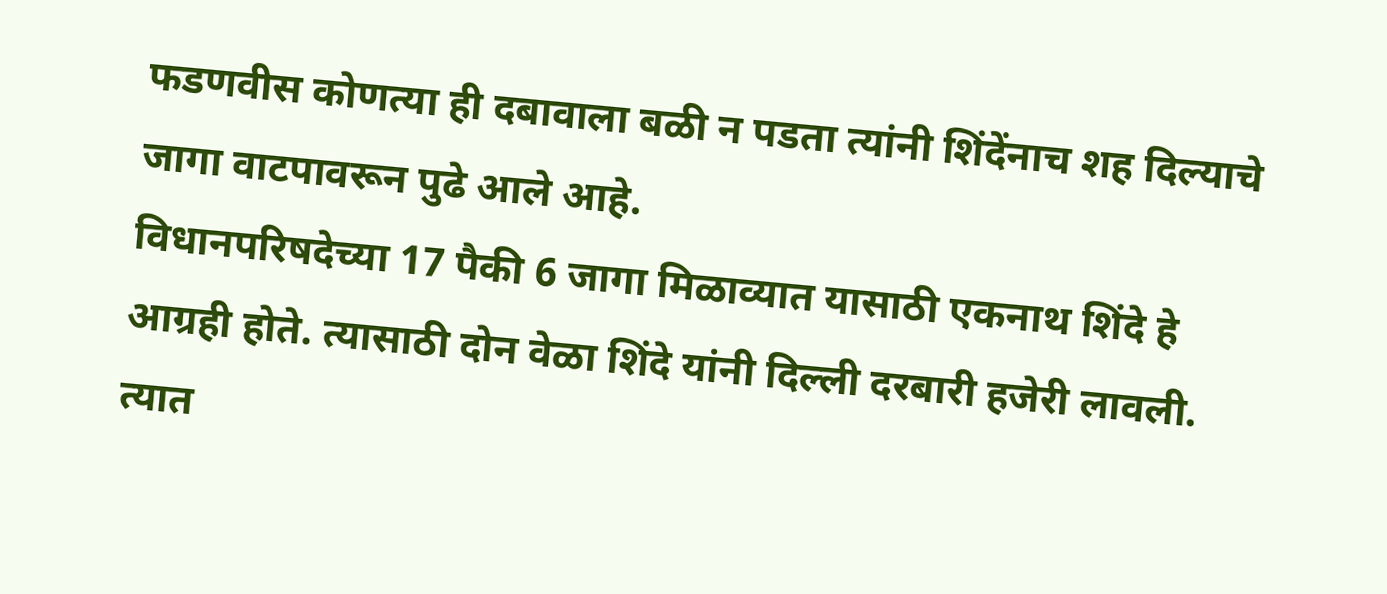फडणवीस कोणत्या ही दबावाला बळी न पडता त्यांनी शिंदेंनाच शह दिल्याचे जागा वाटपावरून पुढे आले आहे.
विधानपरिषदेच्या 17 पैकी 6 जागा मिळाव्यात यासाठी एकनाथ शिंदे हे आग्रही होते. त्यासाठी दोन वेळा शिंदे यांनी दिल्ली दरबारी हजेरी लावली. त्यात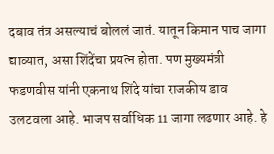दबाव तंत्र असल्याचं बोललं जातं. यातून किमान पाच जागा द्याव्यात, असा शिंदेंचा प्रयत्न होता. पण मुख्यमंत्री फडणवीस यांनी एकनाथ शिंदे यांचा राजकीय डाव उलटवला आहे. भाजप सर्वाधिक 11 जागा लढणार आहे. हे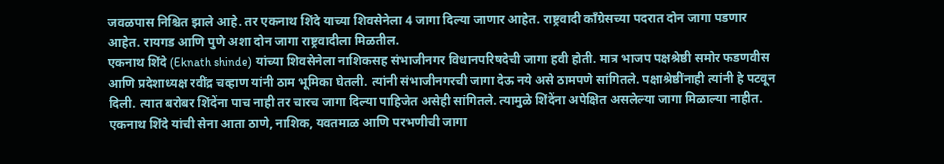जवळपास निश्चित झाले आहे. तर एकनाथ शिंदे याच्या शिवसेनेला 4 जागा दिल्या जाणार आहेत. राष्ट्रवादी काँग्रेसच्या पदरात दोन जागा पडणार आहेत. रायगड आणि पुणे अशा दोन जागा राष्ट्रवादीला मिळतील.
एकनाथ शिंदे (Eknath shinde) यांच्या शिवसेनेला नाशिकसह संभाजीनगर विधानपरिषदेची जागा हवी होती. मात्र भाजप पक्षश्रेष्ठी समोर फडणवीस आणि प्रदेशाध्यक्ष रवींद्र चव्हाण यांनी ठाम भूमिका घेतली. त्यांनी संभाजीनगरची जागा देऊ नये असे ठामपणे सांगितले. पक्षाश्रेष्ठींनाही त्यांनी हे पटवून दिली. त्यात बरोबर शिंदेंना पाच नाही तर चारच जागा दिल्या पाहिजेत असेही सांगितले. त्यामुळे शिंदेंना अपेक्षित असलेल्या जागा मिळाल्या नाहीत. एकनाथ शिंदे यांची सेना आता ठाणे, नाशिक, यवतमाळ आणि परभणीची जागा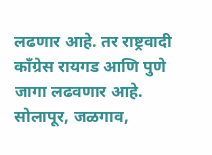लढणार आहे. तर राष्ट्रवादी काँग्रेस रायगड आणि पुणे जागा लढवणार आहे.
सोलापूर, जळगाव,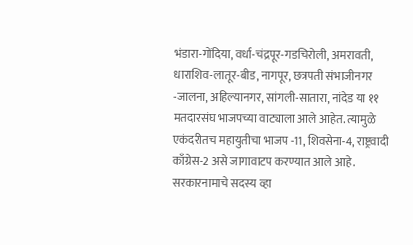भंडारा-गोंदिया, वर्धा-चंद्रपूर-गडचिरोली, अमरावती, धाराशिव-लातूर-बीड, नागपूर, छत्रपती संभाजीनगर -जालना, अहिल्यानगर, सांगली-सातारा, नांदेड या ११ मतदारसंघ भाजपच्या वाट्याला आले आहेत. त्यामुळे एकंदरीतच महायुतीचा भाजप -11, शिवसेना-4, राष्ट्रवादी काँग्रेस-2 असे जागावाटप करण्यात आले आहे.
सरकारनामाचे सदस्य व्हा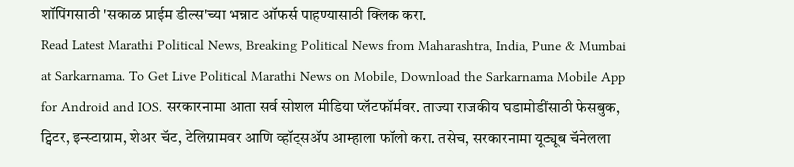शॉपिंगसाठी 'सकाळ प्राईम डील्स'च्या भन्नाट ऑफर्स पाहण्यासाठी क्लिक करा.
Read Latest Marathi Political News, Breaking Political News from Maharashtra, India, Pune & Mumbai at Sarkarnama. To Get Live Political Marathi News on Mobile, Download the Sarkarnama Mobile App for Android and IOS. सरकारनामा आता सर्व सोशल मीडिया प्लॅटफॉर्मवर. ताज्या राजकीय घडामोडींसाठी फेसबुक, ट्विटर, इन्स्टाग्राम, शेअर चॅट, टेलिग्रामवर आणि व्हॉट्सॲप आम्हाला फॉलो करा. तसेच, सरकारनामा यूट्यूब चॅनेलला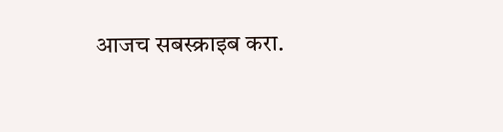आजच सबस्क्राइब करा.